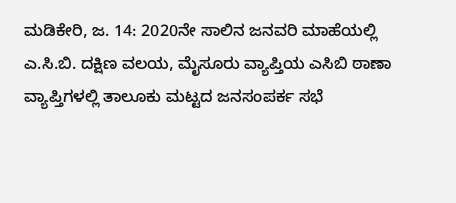ಮಡಿಕೇರಿ, ಜ. 14: 2020ನೇ ಸಾಲಿನ ಜನವರಿ ಮಾಹೆಯಲ್ಲಿ ಎ.ಸಿ.ಬಿ. ದಕ್ಷಿಣ ವಲಯ, ಮೈಸೂರು ವ್ಯಾಪ್ತಿಯ ಎಸಿಬಿ ಠಾಣಾ ವ್ಯಾಪ್ತಿಗಳಲ್ಲಿ ತಾಲೂಕು ಮಟ್ಟದ ಜನಸಂಪರ್ಕ ಸಭೆ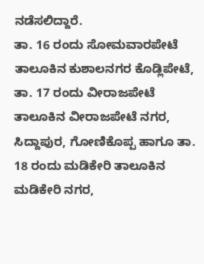ನಡೆಸಲಿದ್ದಾರೆ.
ತಾ. 16 ರಂದು ಸೋಮವಾರಪೇಟೆ ತಾಲೂಕಿನ ಕುಶಾಲನಗರ ಕೊಡ್ಲಿಪೇಟೆ, ತಾ. 17 ರಂದು ವೀರಾಜಪೇಟೆ ತಾಲೂಕಿನ ವೀರಾಜಪೇಟೆ ನಗರ, ಸಿದ್ದಾಪುರ, ಗೋಣಿಕೊಪ್ಪ ಹಾಗೂ ತಾ. 18 ರಂದು ಮಡಿಕೇರಿ ತಾಲೂಕಿನ ಮಡಿಕೇರಿ ನಗರ,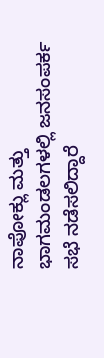ನಾಪೋಕ್ಲು ಮತ್ತು ಭಾಗಮಂಡಲಗಳಲ್ಲಿ ಜನಸಂಪರ್ಕ ಸಭೆ ನಡೆಸಲಿದ್ದಾರೆ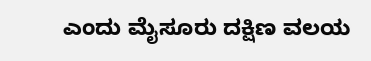ಎಂದು ಮೈಸೂರು ದಕ್ಷಿಣ ವಲಯ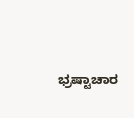ಭ್ರಷ್ಟಾಚಾರ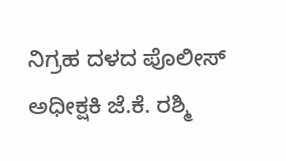ನಿಗ್ರಹ ದಳದ ಪೊಲೀಸ್ ಅಧೀಕ್ಷಕಿ ಜೆ.ಕೆ. ರಶ್ಮಿ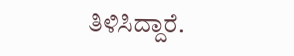ತಿಳಿಸಿದ್ದಾರೆ.